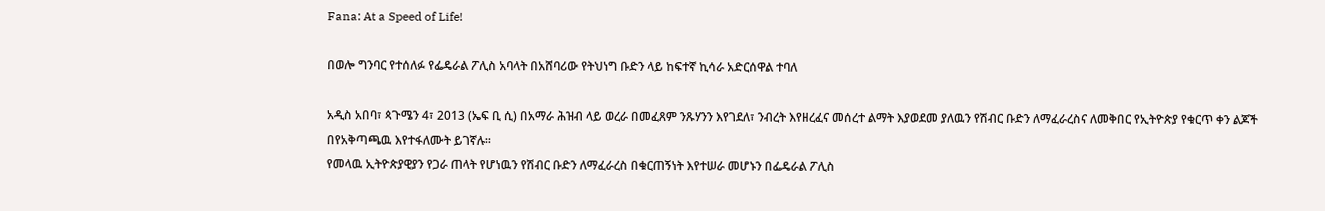Fana: At a Speed of Life!

በወሎ ግንባር የተሰለፉ የፌዴራል ፖሊስ አባላት በአሸባሪው የትህነግ ቡድን ላይ ከፍተኛ ኪሳራ አድርሰዋል ተባለ

አዲስ አበባ፣ ጳጉሜን 4፣ 2013 (ኤፍ ቢ ሲ) በአማራ ሕዝብ ላይ ወረራ በመፈጸም ንጹሃንን እየገደለ፣ ንብረት እየዘረፈና መሰረተ ልማት እያወደመ ያለዉን የሽብር ቡድን ለማፈራረስና ለመቅበር የኢትዮጵያ የቁርጥ ቀን ልጆች በየአቅጣጫዉ እየተፋለሙት ይገኛሉ፡፡
የመላዉ ኢትዮጵያዊያን የጋራ ጠላት የሆነዉን የሽብር ቡድን ለማፈራረስ በቁርጠኝነት እየተሠራ መሆኑን በፌዴራል ፖሊስ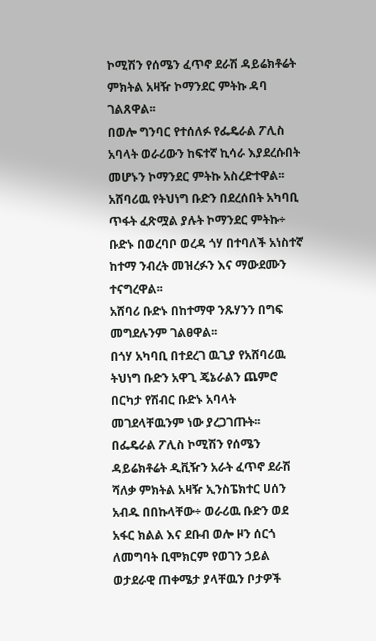ኮሚሽን የሰሜን ፈጥኖ ደራሽ ዳይሬክቶሬት ምክትል አዛዥ ኮማንደር ምትኩ ዳባ ገልጸዋል፡፡
በወሎ ግንባር የተሰለፉ የፌዴራል ፖሊስ አባላት ወራሪውን ከፍተኛ ኪሳራ እያደረሱበት መሆኑን ኮማንደር ምትኩ አስረድተዋል፡፡
አሸባሪዉ የትህነግ ቡድን በደረሰበት አካባቢ ጥፋት ፈጽሟል ያሉት ኮማንደር ምትኩ÷ ቡድኑ በወረባቦ ወረዳ ጎሃ በተባለች አነስተኛ ከተማ ንብረት መዝረፉን እና ማውደሙን ተናግረዋል፡፡
አሸባሪ ቡድኑ በከተማዋ ንጹሃንን በግፍ መግደሉንም ገልፀዋል፡፡
በጎሃ አካባቢ በተደረገ ዉጊያ የአሸባሪዉ ትህነግ ቡድን አዋጊ ጄኔራልን ጨምሮ በርካታ የሽብር ቡድኑ አባላት መገደላቸዉንም ነው ያረጋገጡት፡፡
በፌዴራል ፖሊስ ኮሚሽን የሰሜን ዳይሬክቶሬት ዲቪዥን አራት ፈጥኖ ደራሽ ሻለቃ ምክትል አዛዥ ኢንስፔክተር ሀሰን አብዱ በበኩላቸው÷ ወራሪዉ ቡድን ወደ አፋር ክልል እና ደቡብ ወሎ ዞን ሰርጎ ለመግባት ቢሞክርም የወገን ኃይል ወታደራዊ ጠቀሜታ ያላቸዉን ቦታዎች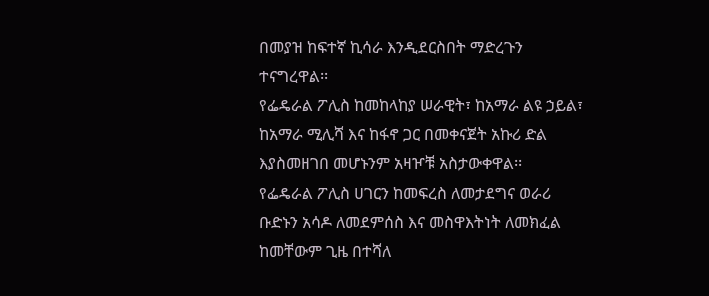በመያዝ ከፍተኛ ኪሳራ እንዲደርስበት ማድረጉን ተናግረዋል፡፡
የፌዴራል ፖሊስ ከመከላከያ ሠራዊት፣ ከአማራ ልዩ ኃይል፣ ከአማራ ሚሊሻ እና ከፋኖ ጋር በመቀናጀት አኩሪ ድል እያስመዘገበ መሆኑንም አዛዦቹ አስታውቀዋል፡፡
የፌዴራል ፖሊስ ሀገርን ከመፍረስ ለመታደግና ወራሪ ቡድኑን አሳዶ ለመደምሰስ እና መስዋእትነት ለመክፈል ከመቸውም ጊዜ በተሻለ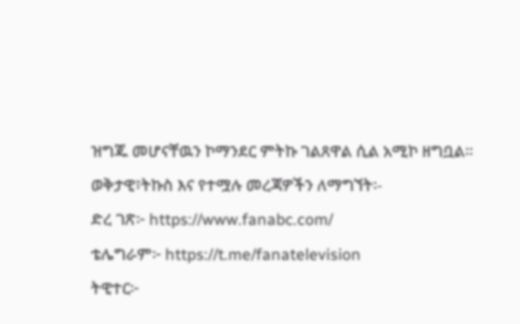ዝግጁ መሆናቸዉን ኮማንደር ምትኩ ገልጸዋል ሲል አሚኮ ዘግቧል፡፡
ወቅታዊ፣ትኩስ እና የተሟሉ መረጃዎችን ለማግኘት፡-
ድረ ገጽ፦ https://www.fanabc.com/
ቴሌግራም፦ https://t.me/fanatelevision
ትዊተር፦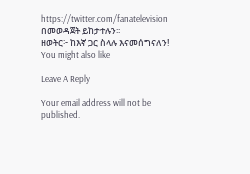https://twitter.com/fanatelevision በመወዳጀት ይከታተሉን፡፡
ዘወትር፦ ከእኛ ጋር ስላሉ እናመሰግናለን!
You might also like

Leave A Reply

Your email address will not be published.